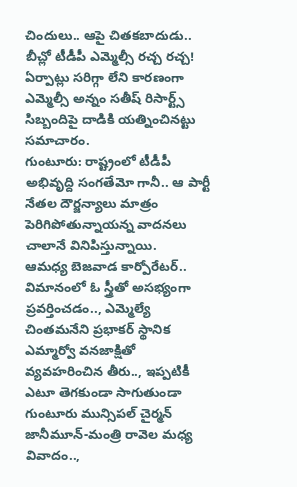చిందులు.. ఆపై చితకబాదుడు.. బీచ్లో టీడీపీ ఎమ్మెల్సీ రచ్చ రచ్చ!
ఏర్పాట్లు సరిగ్గా లేని కారణంగా ఎమ్మెల్సీ అన్నం సతీష్ రిసార్ట్స్ సిబ్బందిపై దాడికి యత్నించినట్టు సమాచారం.
గుంటూరు: రాష్ట్రంలో టీడీపీ అభివృద్ది సంగతేమో గానీ.. ఆ పార్టీ నేతల దౌర్జన్యాలు మాత్రం పెరిగిపోతున్నాయన్న వాదనలు చాలానే వినిపిస్తున్నాయి.
ఆమధ్య బెజవాడ కార్పోరేటర్.. విమానంలో ఓ స్త్రీతో అసభ్యంగా ప్రవర్తించడం.., ఎమ్మెల్యే చింతమనేని ప్రభాకర్ స్థానిక ఎమ్మార్వో వనజాక్షితో వ్యవహరించిన తీరు.., ఇప్పటికీ ఎటూ తెగకుండా సాగుతుండా గుంటూరు మున్సిపల్ చైర్మన్ జానీమూన్-మంత్రి రావెల మధ్య వివాదం..,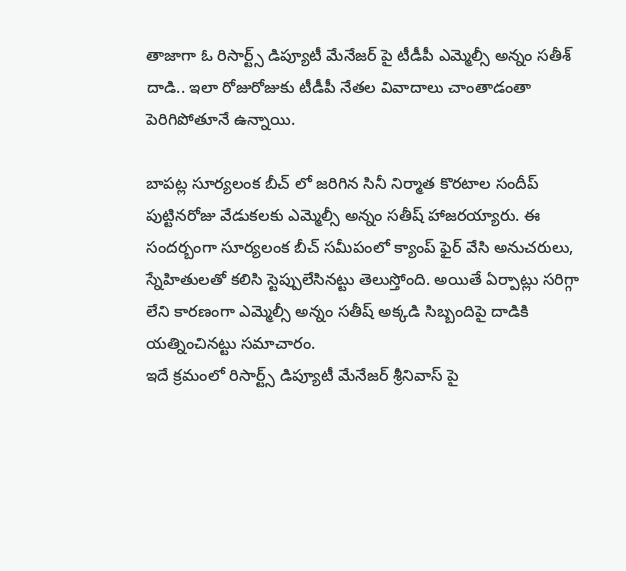తాజాగా ఓ రిసార్ట్స్ డిప్యూటీ మేనేజర్ పై టీడీపీ ఎమ్మెల్సీ అన్నం సతీశ్ దాడి.. ఇలా రోజురోజుకు టీడీపీ నేతల వివాదాలు చాంతాడంతా పెరిగిపోతూనే ఉన్నాయి.

బాపట్ల సూర్యలంక బీచ్ లో జరిగిన సినీ నిర్మాత కొరటాల సందీప్ పుట్టినరోజు వేడుకలకు ఎమ్మెల్సీ అన్నం సతీష్ హాజరయ్యారు. ఈ సందర్బంగా సూర్యలంక బీచ్ సమీపంలో క్యాంప్ ఫైర్ వేసి అనుచరులు, స్నేహితులతో కలిసి స్టెప్పులేసినట్టు తెలుస్తోంది. అయితే ఏర్పాట్లు సరిగ్గా లేని కారణంగా ఎమ్మెల్సీ అన్నం సతీష్ అక్కడి సిబ్బందిపై దాడికి యత్నించినట్టు సమాచారం.
ఇదే క్రమంలో రిసార్ట్స్ డిప్యూటీ మేనేజర్ శ్రీనివాస్ పై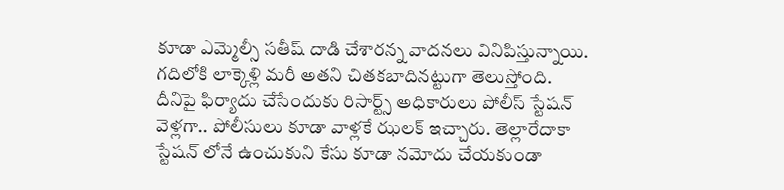కూడా ఎమ్మెల్సీ సతీష్ దాడి చేశారన్న వాదనలు వినిపిస్తున్నాయి. గదిలోకి లాక్కెళ్లి మరీ అతని చితకబాదినట్టుగా తెలుస్తోంది. దీనిపై ఫిర్యాదు చేసేందుకు రిసార్ట్స్ అధికారులు పోలీస్ స్టేషన్ వెళ్లగా.. పోలీసులు కూడా వాళ్లకే ఝలక్ ఇచ్చారు. తెల్లారేదాకా స్టేషన్ లోనే ఉంచుకుని కేసు కూడా నమోదు చేయకుండా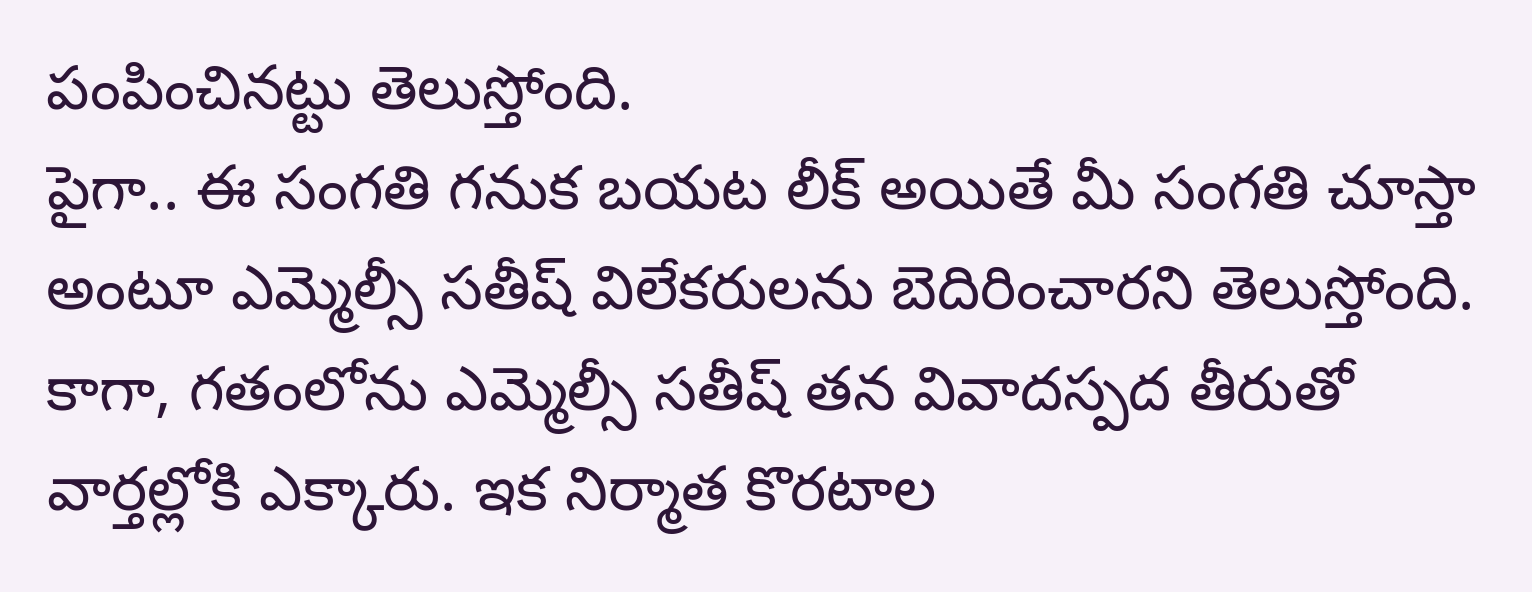పంపించినట్టు తెలుస్తోంది.
పైగా.. ఈ సంగతి గనుక బయట లీక్ అయితే మీ సంగతి చూస్తా అంటూ ఎమ్మెల్సీ సతీష్ విలేకరులను బెదిరించారని తెలుస్తోంది. కాగా, గతంలోను ఎమ్మెల్సీ సతీష్ తన వివాదస్పద తీరుతో వార్తల్లోకి ఎక్కారు. ఇక నిర్మాత కొరటాల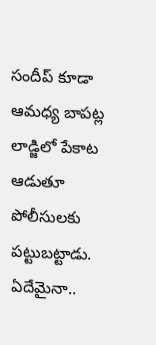సందీప్ కూడా ఆమధ్య బాపట్ల లాడ్జిలో పేకాట ఆడుతూ పోలీసులకు పట్టుబట్టాడు. ఏదేమైనా..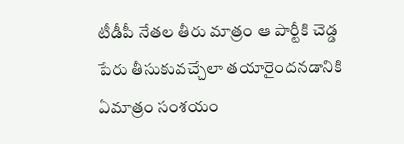టీడీపీ నేతల తీరు మాత్రం ఆ పార్టీకి చెడ్డ పేరు తీసుకువచ్చేలా తయారైందనడానికి ఏమాత్రం సంశయం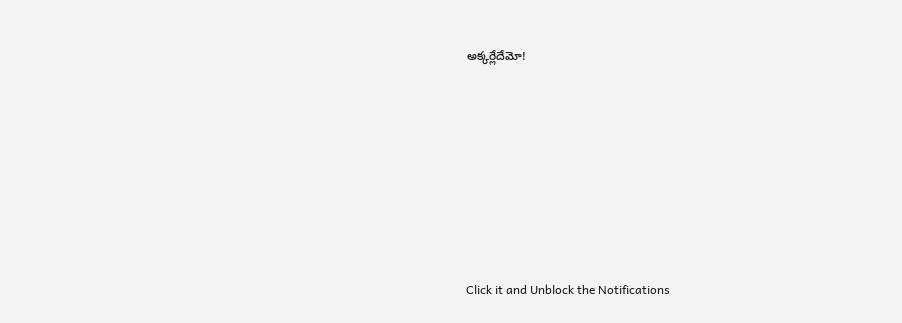అక్కర్లేదేమో!












Click it and Unblock the Notifications